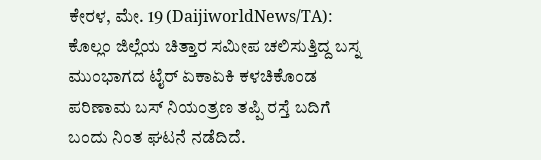ಕೇರಳ, ಮೇ. 19 (DaijiworldNews/TA): ಕೊಲ್ಲಂ ಜಿಲ್ಲೆಯ ಚಿತ್ತಾರ ಸಮೀಪ ಚಲಿಸುತ್ತಿದ್ದ ಬಸ್ನ ಮುಂಭಾಗದ ಟೈರ್ ಏಕಾಏಕಿ ಕಳಚಿಕೊಂಡ ಪರಿಣಾಮ ಬಸ್ ನಿಯಂತ್ರಣ ತಪ್ಪಿ ರಸ್ತೆ ಬದಿಗೆ ಬಂದು ನಿಂತ ಘಟನೆ ನಡೆದಿದೆ.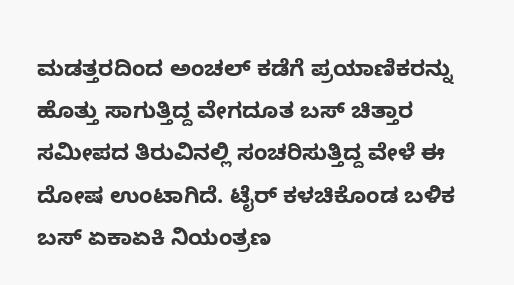ಮಡತ್ತರದಿಂದ ಅಂಚಲ್ ಕಡೆಗೆ ಪ್ರಯಾಣಿಕರನ್ನು ಹೊತ್ತು ಸಾಗುತ್ತಿದ್ದ ವೇಗದೂತ ಬಸ್ ಚಿತ್ತಾರ ಸಮೀಪದ ತಿರುವಿನಲ್ಲಿ ಸಂಚರಿಸುತ್ತಿದ್ದ ವೇಳೆ ಈ ದೋಷ ಉಂಟಾಗಿದೆ. ಟೈರ್ ಕಳಚಿಕೊಂಡ ಬಳಿಕ ಬಸ್ ಏಕಾಏಕಿ ನಿಯಂತ್ರಣ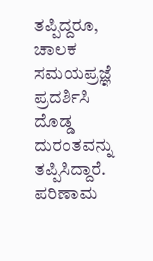ತಪ್ಪಿದ್ದರೂ, ಚಾಲಕ ಸಮಯಪ್ರಜ್ಞೆ ಪ್ರದರ್ಶಿಸಿ ದೊಡ್ಡ ದುರಂತವನ್ನು ತಪ್ಪಿಸಿದ್ದಾರೆ. ಪರಿಣಾಮ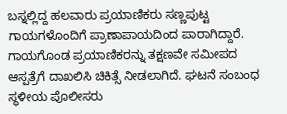ಬಸ್ನಲ್ಲಿದ್ದ ಹಲವಾರು ಪ್ರಯಾಣಿಕರು ಸಣ್ಣಪುಟ್ಟ ಗಾಯಗಳೊಂದಿಗೆ ಪ್ರಾಣಾಪಾಯದಿಂದ ಪಾರಾಗಿದ್ದಾರೆ.
ಗಾಯಗೊಂಡ ಪ್ರಯಾಣಿಕರನ್ನು ತಕ್ಷಣವೇ ಸಮೀಪದ ಆಸ್ಪತ್ರೆಗೆ ದಾಖಲಿಸಿ ಚಿಕಿತ್ಸೆ ನೀಡಲಾಗಿದೆ. ಘಟನೆ ಸಂಬಂಧ ಸ್ಥಳೀಯ ಪೊಲೀಸರು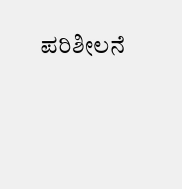ಪರಿಶೀಲನೆ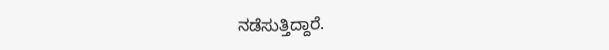ನಡೆಸುತ್ತಿದ್ದಾರೆ.